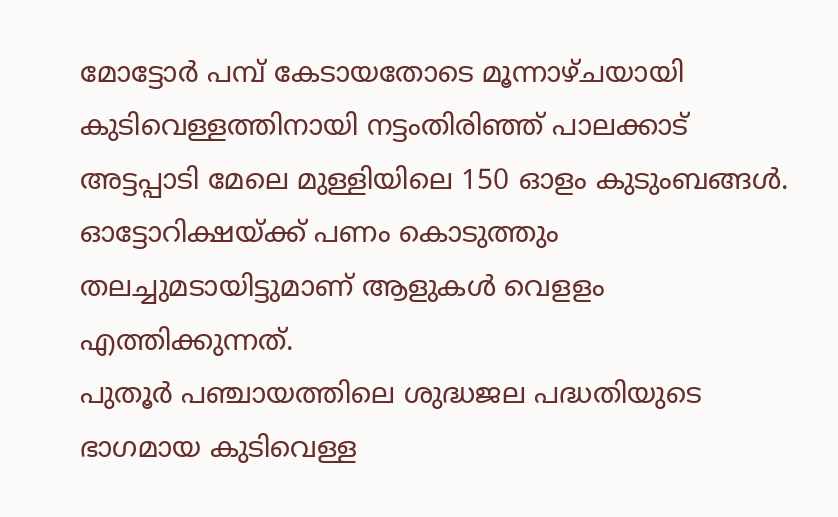മോട്ടോർ പമ്പ് കേടായതോടെ മൂന്നാഴ്ചയായി കുടിവെള്ളത്തിനായി നട്ടംതിരിഞ്ഞ് പാലക്കാട് അട്ടപ്പാടി മേലെ മുള്ളിയിലെ 150 ഓളം കുടുംബങ്ങൾ. ഓട്ടോറിക്ഷയ്ക്ക് പണം കൊടുത്തും തലച്ചുമടായിട്ടുമാണ് ആളുകൾ വെളളം എത്തിക്കുന്നത്.
പുതൂർ പഞ്ചായത്തിലെ ശുദ്ധജല പദ്ധതിയുടെ ഭാഗമായ കുടിവെള്ള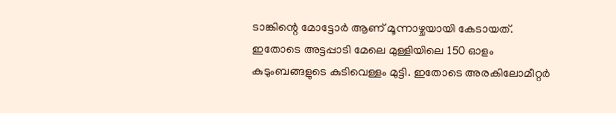ടാങ്കിന്റെ മോട്ടോർ ആണ് മൂന്നാഴ്ചയായി കേടായത്. ഇതോടെ അട്ടപ്പാടി മേലെ മുള്ളിയിലെ 150 ഓളം കുടുംബങ്ങളുടെ കുടിവെള്ളം മുട്ടി. ഇതോടെ അരകിലോമീറ്റർ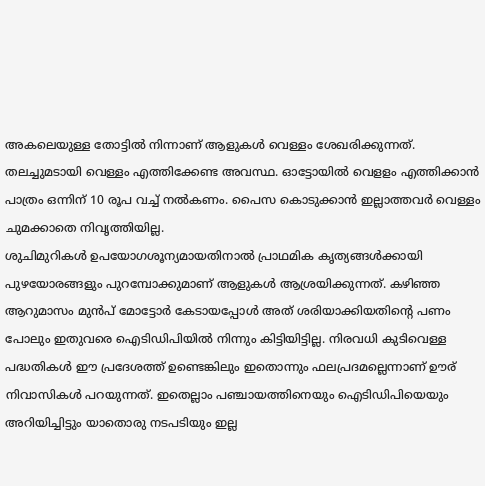അകലെയുള്ള തോട്ടിൽ നിന്നാണ് ആളുകൾ വെള്ളം ശേഖരിക്കുന്നത്. തലച്ചുമടായി വെള്ളം എത്തിക്കേണ്ട അവസ്ഥ. ഓട്ടോയിൽ വെളളം എത്തിക്കാൻ പാത്രം ഒന്നിന് 10 രൂപ വച്ച് നൽകണം. പൈസ കൊടുക്കാൻ ഇല്ലാത്തവർ വെള്ളം ചുമക്കാതെ നിവൃത്തിയില്ല.
ശുചിമുറികൾ ഉപയോഗശൂന്യമായതിനാൽ പ്രാഥമിക കൃത്യങ്ങൾക്കായി പുഴയോരങ്ങളും പുറമ്പോക്കുമാണ് ആളുകൾ ആശ്രയിക്കുന്നത്. കഴിഞ്ഞ ആറുമാസം മുൻപ് മോട്ടോർ കേടായപ്പോൾ അത് ശരിയാക്കിയതിന്റെ പണം പോലും ഇതുവരെ ഐടിഡിപിയിൽ നിന്നും കിട്ടിയിട്ടില്ല. നിരവധി കുടിവെള്ള പദ്ധതികൾ ഈ പ്രദേശത്ത് ഉണ്ടെങ്കിലും ഇതൊന്നും ഫലപ്രദമല്ലെന്നാണ് ഊര് നിവാസികൾ പറയുന്നത്. ഇതെല്ലാം പഞ്ചായത്തിനെയും ഐടിഡിപിയെയും അറിയിച്ചിട്ടും യാതൊരു നടപടിയും ഇല്ല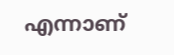എന്നാണ്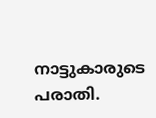നാട്ടുകാരുടെ പരാതി.